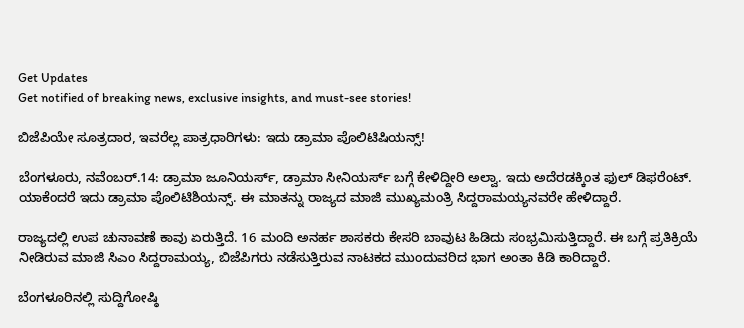Get Updates
Get notified of breaking news, exclusive insights, and must-see stories!

ಬಿಜೆಪಿಯೇ ಸೂತ್ರದಾರ, ಇವರೆಲ್ಲ ಪಾತ್ರಧಾರಿಗಳು: ಇದು ಡ್ರಾಮಾ ಪೊಲಿಟಿಷಿಯನ್ಸ್!

ಬೆಂಗಳೂರು, ನವೆಂಬರ್.14: ಡ್ರಾಮಾ ಜೂನಿಯರ್ಸ್, ಡ್ರಾಮಾ ಸೀನಿಯರ್ಸ್ ಬಗ್ಗೆ ಕೇಳಿದ್ದೀರಿ ಅಲ್ವಾ. ಇದು ಅದೆರಡಕ್ಕಿಂತ ಫುಲ್ ಡಿಫರೆಂಟ್. ಯಾಕೆಂದರೆ ಇದು ಡ್ರಾಮಾ ಪೊಲಿಟಿಶಿಯನ್ಸ್. ಈ ಮಾತನ್ನು ರಾಜ್ಯದ ಮಾಜಿ ಮುಖ್ಯಮಂತ್ರಿ ಸಿದ್ದರಾಮಯ್ಯನವರೇ ಹೇಳಿದ್ದಾರೆ.

ರಾಜ್ಯದಲ್ಲಿ ಉಪ ಚುನಾವಣೆ ಕಾವು ಏರುತ್ತಿದೆ. 16 ಮಂದಿ ಅನರ್ಹ ಶಾಸಕರು ಕೇಸರಿ ಬಾವುಟ ಹಿಡಿದು ಸಂಭ್ರಮಿಸುತ್ತಿದ್ದಾರೆ. ಈ ಬಗ್ಗೆ ಪ್ರತಿಕ್ರಿಯೆ ನೀಡಿರುವ ಮಾಜಿ ಸಿಎಂ ಸಿದ್ದರಾಮಯ್ಯ, ಬಿಜೆಪಿಗರು ನಡೆಸುತ್ತಿರುವ ನಾಟಕದ ಮುಂದುವರಿದ ಭಾಗ ಅಂತಾ ಕಿಡಿ ಕಾರಿದ್ದಾರೆ.

ಬೆಂಗಳೂರಿನಲ್ಲಿ ಸುದ್ದಿಗೋಷ್ಠಿ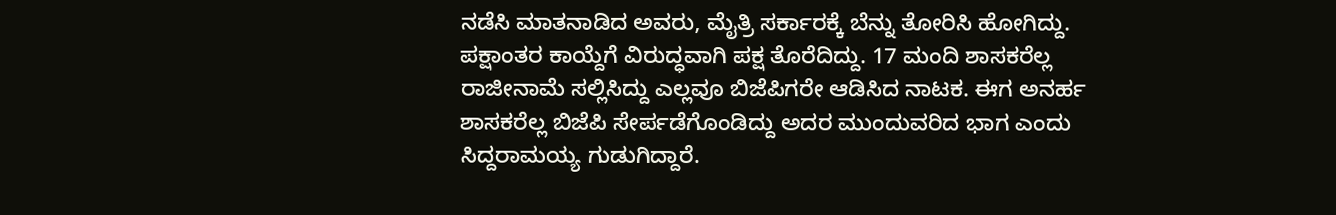ನಡೆಸಿ ಮಾತನಾಡಿದ ಅವರು, ಮೈತ್ರಿ ಸರ್ಕಾರಕ್ಕೆ ಬೆನ್ನು ತೋರಿಸಿ ಹೋಗಿದ್ದು. ಪಕ್ಷಾಂತರ ಕಾಯ್ದೆಗೆ ವಿರುದ್ಧವಾಗಿ ಪಕ್ಷ ತೊರೆದಿದ್ದು. 17 ಮಂದಿ ಶಾಸಕರೆಲ್ಲ ರಾಜೀನಾಮೆ ಸಲ್ಲಿಸಿದ್ದು ಎಲ್ಲವೂ ಬಿಜೆಪಿಗರೇ ಆಡಿಸಿದ ನಾಟಕ. ಈಗ ಅನರ್ಹ ಶಾಸಕರೆಲ್ಲ ಬಿಜೆಪಿ ಸೇರ್ಪಡೆಗೊಂಡಿದ್ದು ಅದರ ಮುಂದುವರಿದ ಭಾಗ ಎಂದು ಸಿದ್ದರಾಮಯ್ಯ ಗುಡುಗಿದ್ದಾರೆ.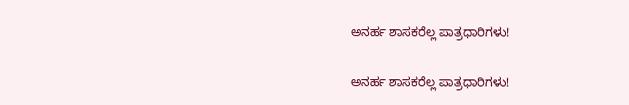ಅನರ್ಹ ಶಾಸಕರೆಲ್ಲ ಪಾತ್ರಧಾರಿಗಳು!

ಅನರ್ಹ ಶಾಸಕರೆಲ್ಲ ಪಾತ್ರಧಾರಿಗಳು!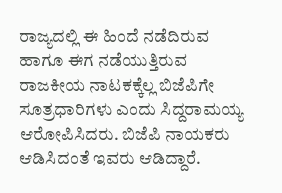ರಾಜ್ಯದಲ್ಲಿ ಈ ಹಿಂದೆ ನಡೆದಿರುವ ಹಾಗೂ ಈಗ ನಡೆಯುತ್ತಿರುವ ರಾಜಕೀಯ ನಾಟಕಕ್ಕೆಲ್ಲ ಬಿಜೆಪಿಗೇ ಸೂತ್ರಧಾರಿಗಳು ಎಂದು ಸಿದ್ದರಾಮಯ್ಯ ಆರೋಪಿಸಿದರು. ಬಿಜೆಪಿ ನಾಯಕರು ಆಡಿಸಿದಂತೆ ಇವರು ಆಡಿದ್ದಾರೆ.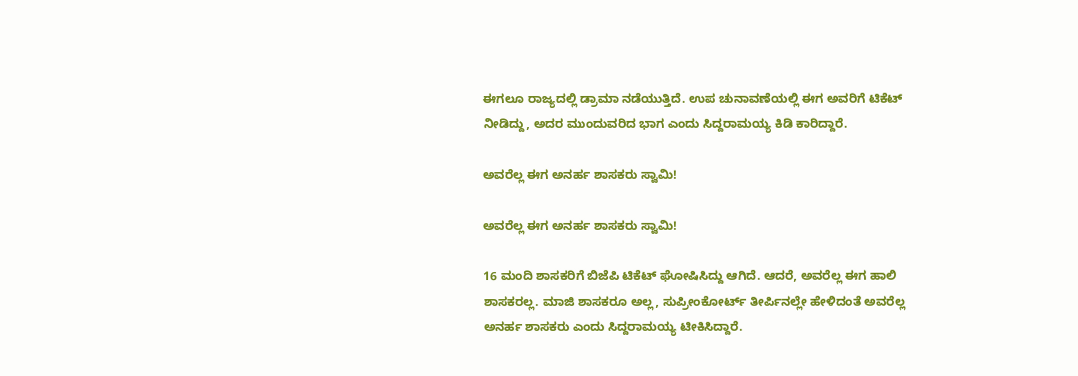ಈಗಲೂ ರಾಜ್ಯದಲ್ಲಿ ಡ್ರಾಮಾ ನಡೆಯುತ್ತಿದೆ. ಉಪ ಚುನಾವಣೆಯಲ್ಲಿ ಈಗ ಅವರಿಗೆ ಟಿಕೆಟ್ ನೀಡಿದ್ದು, ಅದರ ಮುಂದುವರಿದ ಭಾಗ ಎಂದು ಸಿದ್ದರಾಮಯ್ಯ ಕಿಡಿ ಕಾರಿದ್ದಾರೆ.

ಅವರೆಲ್ಲ ಈಗ ಅನರ್ಹ ಶಾಸಕರು ಸ್ವಾಮಿ!

ಅವರೆಲ್ಲ ಈಗ ಅನರ್ಹ ಶಾಸಕರು ಸ್ವಾಮಿ!

16 ಮಂದಿ ಶಾಸಕರಿಗೆ ಬಿಜೆಪಿ ಟಿಕೆಟ್ ಘೋಷಿಸಿದ್ದು ಆಗಿದೆ. ಆದರೆ, ಅವರೆಲ್ಲ ಈಗ ಹಾಲಿ ಶಾಸಕರಲ್ಲ. ಮಾಜಿ ಶಾಸಕರೂ ಅಲ್ಲ, ಸುಪ್ರೀಂಕೋರ್ಟ್ ತೀರ್ಪಿನಲ್ಲೇ ಹೇಳಿದಂತೆ ಅವರೆಲ್ಲ ಅನರ್ಹ ಶಾಸಕರು ಎಂದು ಸಿದ್ದರಾಮಯ್ಯ ಟೀಕಿಸಿದ್ದಾರೆ.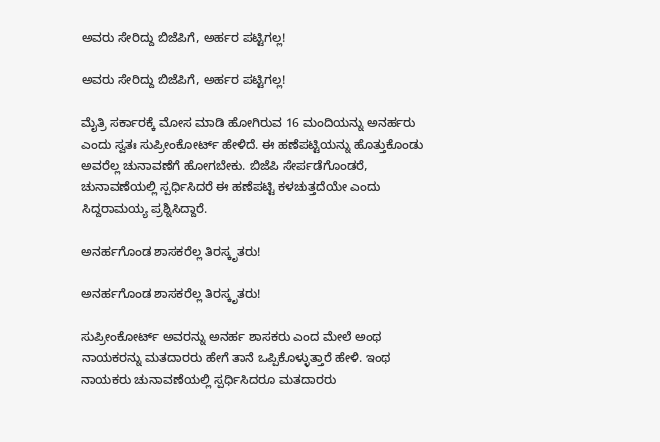ಅವರು ಸೇರಿದ್ದು ಬಿಜೆಪಿಗೆ, ಅರ್ಹರ ಪಟ್ಟಿಗಲ್ಲ!

ಅವರು ಸೇರಿದ್ದು ಬಿಜೆಪಿಗೆ, ಅರ್ಹರ ಪಟ್ಟಿಗಲ್ಲ!

ಮೈತ್ರಿ ಸರ್ಕಾರಕ್ಕೆ ಮೋಸ ಮಾಡಿ ಹೋಗಿರುವ 16 ಮಂದಿಯನ್ನು ಅನರ್ಹರು ಎಂದು ಸ್ವತಃ ಸುಪ್ರೀಂಕೋರ್ಟ್ ಹೇಳಿದೆ. ಈ ಹಣೆಪಟ್ಟಿಯನ್ನು ಹೊತ್ತುಕೊಂಡು ಅವರೆಲ್ಲ ಚುನಾವಣೆಗೆ ಹೋಗಬೇಕು. ಬಿಜೆಪಿ ಸೇರ್ಪಡೆಗೊಂಡರೆ, ಚುನಾವಣೆಯಲ್ಲಿ ಸ್ಪರ್ಧಿಸಿದರೆ ಈ ಹಣೆಪಟ್ಟಿ ಕಳಚುತ್ತದೆಯೇ ಎಂದು ಸಿದ್ದರಾಮಯ್ಯ ಪ್ರಶ್ನಿಸಿದ್ದಾರೆ.

ಅನರ್ಹಗೊಂಡ ಶಾಸಕರೆಲ್ಲ ತಿರಸ್ಕೃತರು!

ಅನರ್ಹಗೊಂಡ ಶಾಸಕರೆಲ್ಲ ತಿರಸ್ಕೃತರು!

ಸುಪ್ರೀಂಕೋರ್ಟ್ ಅವರನ್ನು ಅನರ್ಹ ಶಾಸಕರು ಎಂದ ಮೇಲೆ ಅಂಥ ನಾಯಕರನ್ನು ಮತದಾರರು ಹೇಗೆ ತಾನೆ ಒಪ್ಪಿಕೊಳ್ಳುತ್ತಾರೆ ಹೇಳಿ. ಇಂಥ ನಾಯಕರು ಚುನಾವಣೆಯಲ್ಲಿ ಸ್ಪರ್ಧಿಸಿದರೂ ಮತದಾರರು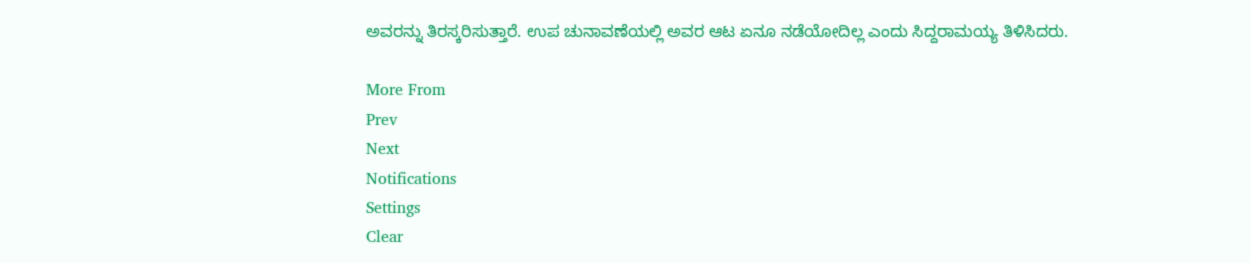ಅವರನ್ನು ತಿರಸ್ಕರಿಸುತ್ತಾರೆ. ಉಪ ಚುನಾವಣೆಯಲ್ಲಿ ಅವರ ಆಟ ಏನೂ ನಡೆಯೋದಿಲ್ಲ ಎಂದು ಸಿದ್ದರಾಮಯ್ಯ ತಿಳಿಸಿದರು.

More From
Prev
Next
Notifications
Settings
Clear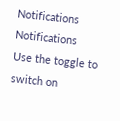Notifications
Notifications
Use the toggle to switch on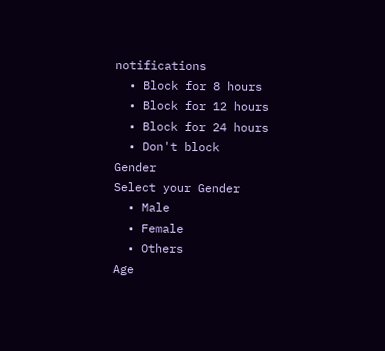notifications
  • Block for 8 hours
  • Block for 12 hours
  • Block for 24 hours
  • Don't block
Gender
Select your Gender
  • Male
  • Female
  • Others
Age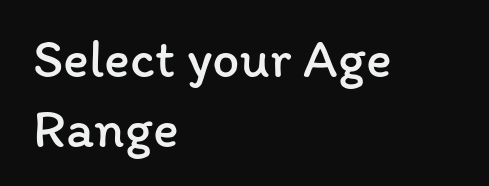Select your Age Range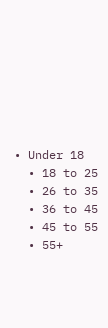• Under 18
  • 18 to 25
  • 26 to 35
  • 36 to 45
  • 45 to 55
  • 55+